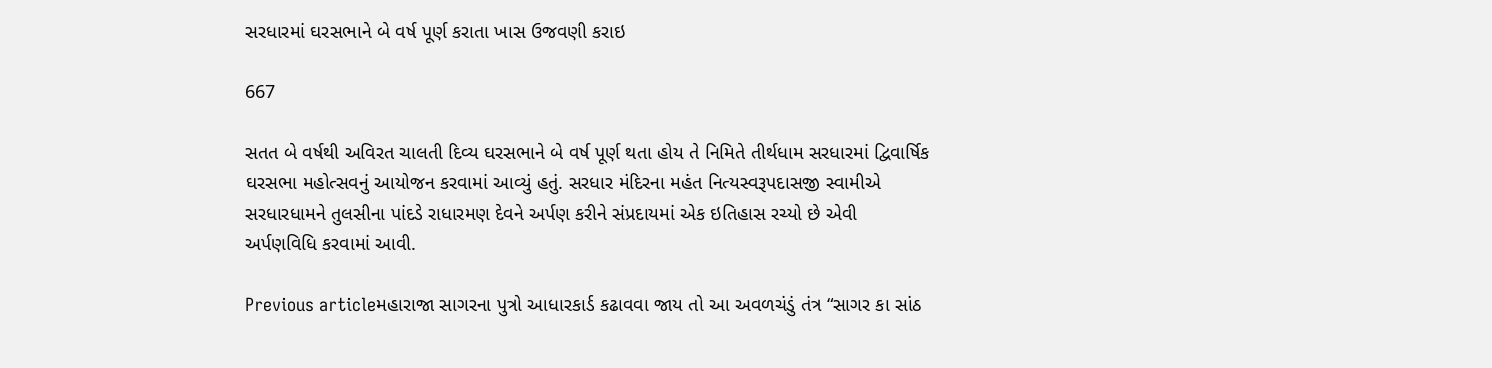સરધારમાં ઘરસભાને બે વર્ષ પૂર્ણ કરાતા ખાસ ઉજવણી કરાઇ

667

સતત બે વર્ષથી અવિરત ચાલતી દિવ્ય ઘરસભાને બે વર્ષ પૂર્ણ થતા હોય તે નિમિતે તીર્થધામ સરધારમાં દ્વિવાર્ષિક ઘરસભા મહોત્સવનું આયોજન કરવામાં આવ્યું હતું. સરધાર મંદિરના મહંત નિત્યસ્વરૂપદાસજી સ્વામીએ સરધારધામને તુલસીના પાંદડે રાધારમણ દેવને અર્પણ કરીને સંપ્રદાયમાં એક ઇતિહાસ રચ્યો છે એવી અર્પણવિધિ કરવામાં આવી.

Previous articleમહારાજા સાગરના પુત્રો આધારકાર્ડ કઢાવવા જાય તો આ અવળચંડું તંત્ર “સાગર કા સાંઠ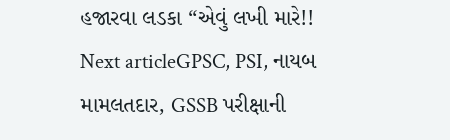હજારવા લડકા “એવું લખી મારે!!
Next articleGPSC, PSI, નાયબ મામલતદાર, GSSB પરીક્ષાની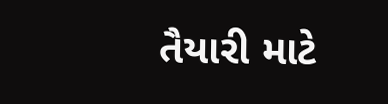તૈયારી માટે